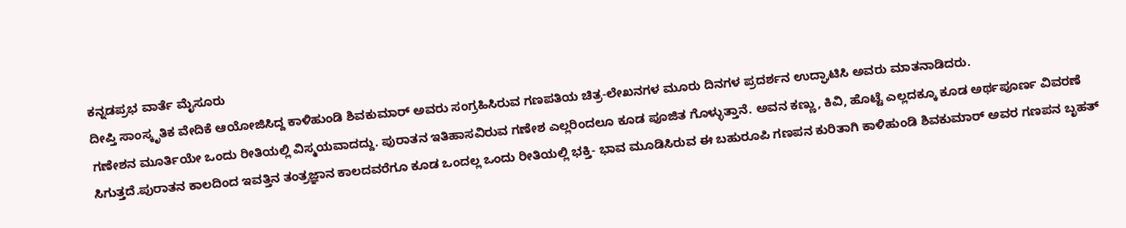ಕನ್ನಡಪ್ರಭ ವಾರ್ತೆ ಮೈಸೂರು
ದೀಪ್ತಿ ಸಾಂಸ್ಕೃತಿಕ ವೇದಿಕೆ ಆಯೋಜಿಸಿದ್ದ ಕಾಳಿಹುಂಡಿ ಶಿವಕುಮಾರ್ ಅವರು ಸಂಗ್ರಹಿಸಿರುವ ಗಣಪತಿಯ ಚಿತ್ರ-ಲೇಖನಗಳ ಮೂರು ದಿನಗಳ ಪ್ರದರ್ಶನ ಉದ್ಘಾಟಿಸಿ ಅವರು ಮಾತನಾಡಿದರು.
ಗಣೇಶನ ಮೂರ್ತಿಯೇ ಒಂದು ರೀತಿಯಲ್ಲಿ ವಿಸ್ಮಯವಾದದ್ದು. ಪುರಾತನ ಇತಿಹಾಸವಿರುವ ಗಣೇಶ ಎಲ್ಲರಿಂದಲೂ ಕೂಡ ಪೂಜಿತ ಗೊಳ್ಳುತ್ತಾನೆ. ಅವನ ಕಣ್ಣು, ಕಿವಿ, ಹೊಟ್ಟೆ ಎಲ್ಲದಕ್ಕೂ ಕೂಡ ಅರ್ಥಪೂರ್ಣ ವಿವರಣೆ ಸಿಗುತ್ತದೆ.ಪುರಾತನ ಕಾಲದಿಂದ ಇವತ್ತಿನ ತಂತ್ರಜ್ಞಾನ ಕಾಲದವರೆಗೂ ಕೂಡ ಒಂದಲ್ಲ ಒಂದು ರೀತಿಯಲ್ಲಿ ಭಕ್ತಿ- ಭಾವ ಮೂಡಿಸಿರುವ ಈ ಬಹುರೂಪಿ ಗಣಪನ ಕುರಿತಾಗಿ ಕಾಳಿಹುಂಡಿ ಶಿವಕುಮಾರ್ ಅವರ ಗಣಪನ ಬೃಹತ್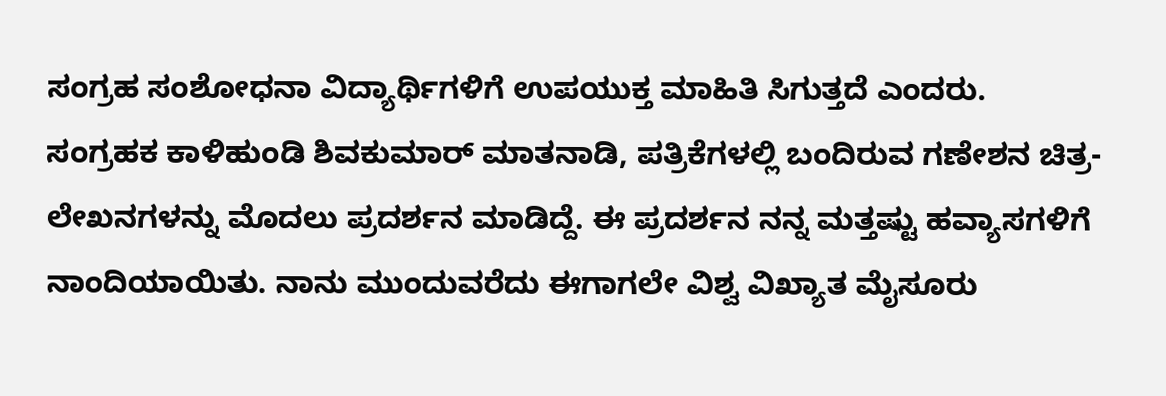ಸಂಗ್ರಹ ಸಂಶೋಧನಾ ವಿದ್ಯಾರ್ಥಿಗಳಿಗೆ ಉಪಯುಕ್ತ ಮಾಹಿತಿ ಸಿಗುತ್ತದೆ ಎಂದರು.
ಸಂಗ್ರಹಕ ಕಾಳಿಹುಂಡಿ ಶಿವಕುಮಾರ್ ಮಾತನಾಡಿ, ಪತ್ರಿಕೆಗಳಲ್ಲಿ ಬಂದಿರುವ ಗಣೇಶನ ಚಿತ್ರ-ಲೇಖನಗಳನ್ನು ಮೊದಲು ಪ್ರದರ್ಶನ ಮಾಡಿದ್ದೆ. ಈ ಪ್ರದರ್ಶನ ನನ್ನ ಮತ್ತಷ್ಟು ಹವ್ಯಾಸಗಳಿಗೆ ನಾಂದಿಯಾಯಿತು. ನಾನು ಮುಂದುವರೆದು ಈಗಾಗಲೇ ವಿಶ್ವ ವಿಖ್ಯಾತ ಮೈಸೂರು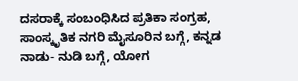ದಸರಾಕ್ಕೆ ಸಂಬಂಧಿಸಿದ ಪ್ರತಿಕಾ ಸಂಗ್ರಹ, ಸಾಂಸ್ಕೃತಿಕ ನಗರಿ ಮೈಸೂರಿನ ಬಗ್ಗೆ, ಕನ್ನಡ ನಾಡು- ನುಡಿ ಬಗ್ಗೆ, ಯೋಗ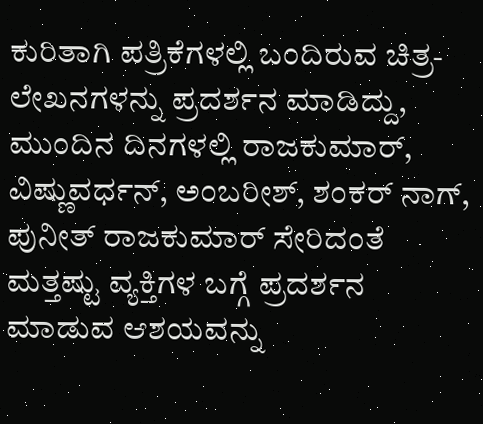ಕುರಿತಾಗಿ ಪತ್ರಿಕೆಗಳಲ್ಲಿ ಬಂದಿರುವ ಚಿತ್ರ-ಲೇಖನಗಳನ್ನು ಪ್ರದರ್ಶನ ಮಾಡಿದ್ದು, ಮುಂದಿನ ದಿನಗಳಲ್ಲಿ ರಾಜಕುಮಾರ್, ವಿಷ್ಣುವರ್ಧನ್, ಅಂಬರೀಶ್, ಶಂಕರ್ ನಾಗ್, ಪುನೀತ್ ರಾಜಕುಮಾರ್ ಸೇರಿದಂತೆ ಮತ್ತಷ್ಟು ವ್ಯಕ್ತಿಗಳ ಬಗ್ಗೆ ಪ್ರದರ್ಶನ ಮಾಡುವ ಆಶಯವನ್ನು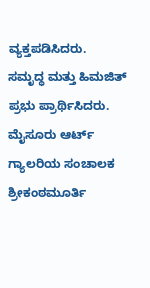ವ್ಯಕ್ತಪಡಿಸಿದರು.
ಸಮೃದ್ಧ ಮತ್ತು ಹಿಮಜಿತ್ ಪ್ರಭು ಪ್ರಾರ್ಥಿಸಿದರು. ಮೈಸೂರು ಆರ್ಟ್ ಗ್ಯಾಲರಿಯ ಸಂಚಾಲಕ ಶ್ರೀಕಂಠಮೂರ್ತಿ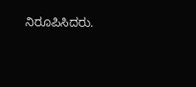ನಿರೂಪಿಸಿದರು.